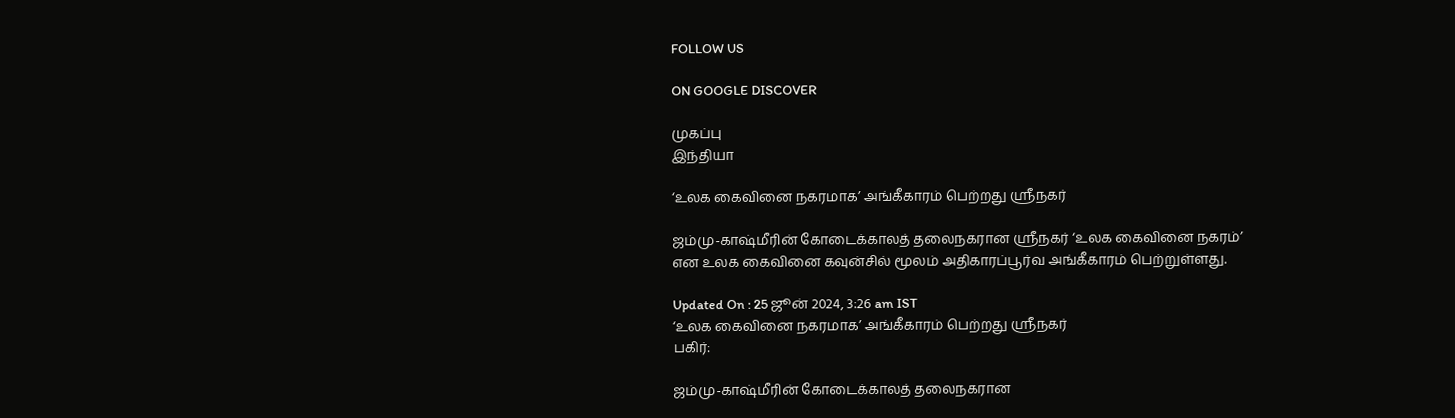FOLLOW US

ON GOOGLE DISCOVER

முகப்பு
இந்தியா

‘உலக கைவினை நகரமாக’ அங்கீகாரம் பெற்றது ஸ்ரீநகர்

ஜம்மு-காஷ்மீரின் கோடைக்காலத் தலைநகரான ஸ்ரீநகர் ‘உலக கைவினை நகரம்’ என உலக கைவினை கவுன்சில் மூலம் அதிகாரப்பூர்வ அங்கீகாரம் பெற்றுள்ளது.

Updated On : 25 ஜூன் 2024, 3:26 am IST
‘உலக கைவினை நகரமாக’ அங்கீகாரம் பெற்றது ஸ்ரீநகர்
பகிர்:

ஜம்மு-காஷ்மீரின் கோடைக்காலத் தலைநகரான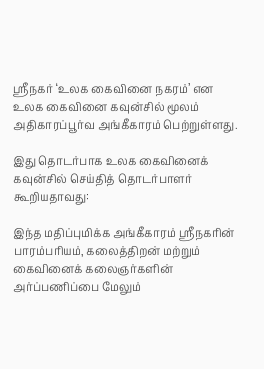ஸ்ரீநகர் ‘உலக கைவினை நகரம்’ என உலக கைவினை கவுன்சில் மூலம் அதிகாரப்பூர்வ அங்கீகாரம் பெற்றுள்ளது.

இது தொடர்பாக உலக கைவினைக் கவுன்சில் செய்தித் தொடர்பாளர் கூறியதாவது:

இந்த மதிப்புமிக்க அங்கீகாரம் ஸ்ரீநகரின் பாரம்பரியம், கலைத்திறன் மற்றும் கைவினைக் கலைஞர்களின் அர்ப்பணிப்பை மேலும்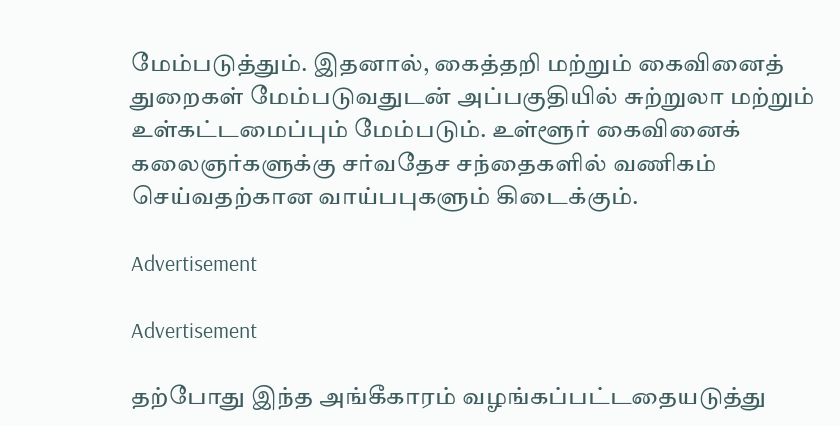மேம்படுத்தும். இதனால், கைத்தறி மற்றும் கைவினைத் துறைகள் மேம்படுவதுடன் அப்பகுதியில் சுற்றுலா மற்றும் உள்கட்டமைப்பும் மேம்படும். உள்ளூர் கைவினைக் கலைஞர்களுக்கு சர்வதேச சந்தைகளில் வணிகம் செய்வதற்கான வாய்பபுகளும் கிடைக்கும்.

Advertisement

Advertisement

தற்போது இந்த அங்கீகாரம் வழங்கப்பட்டதையடுத்து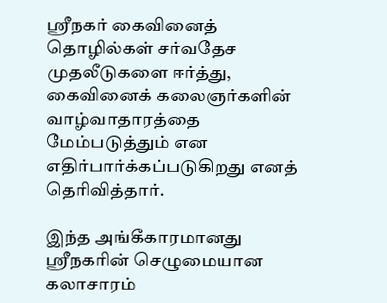ஸ்ரீநகர் கைவினைத் தொழில்கள் சர்வதேச முதலீடுகளை ஈர்த்து, கைவினைக் கலைஞர்களின் வாழ்வாதாரத்தை மேம்படுத்தும் என எதிர்பார்க்கப்படுகிறது எனத் தெரிவித்தார்.

இந்த அங்கீகாரமானது ஸ்ரீநகரின் செழுமையான கலாசாரம்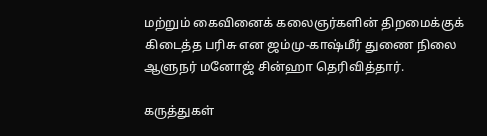மற்றும் கைவினைக் கலைஞர்களின் திறமைக்குக் கிடைத்த பரிசு என ஜம்மு-காஷ்மீர் துணை நிலை ஆளுநர் மனோஜ் சின்ஹா தெரிவித்தார்.

கருத்துகள்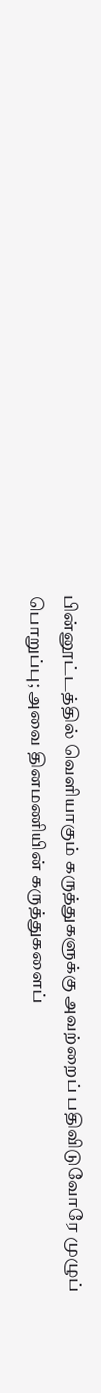பின்னூட்டத்தில் வெளியாகும் கருத்துகளுக்கு அவற்றைப் பதிவிடுவோரே முழுப் பொறுப்பு; அவை தினமணியின் கருத்துகளைப்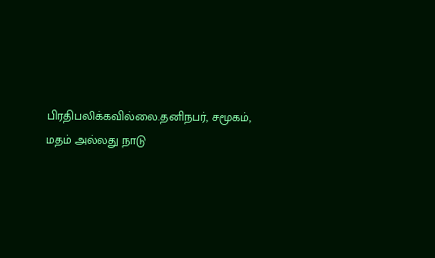பிரதிபலிக்கவில்லை.தனிநபர், சமூகம், மதம் அல்லது நாடு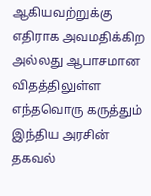ஆகியவற்றுக்கு எதிராக அவமதிக்கிற அல்லது ஆபாசமான விதத்திலுள்ள எந்தவொரு கருத்தும் இந்திய அரசின் தகவல்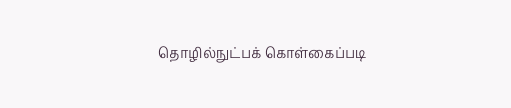தொழில்நுட்பக் கொள்கைப்படி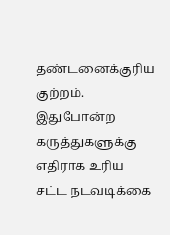தண்டனைக்குரிய குற்றம். இதுபோன்ற கருத்துகளுக்கு எதிராக உரிய சட்ட நடவடிக்கை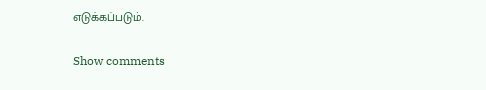எடுக்கப்படும்.

Show comments